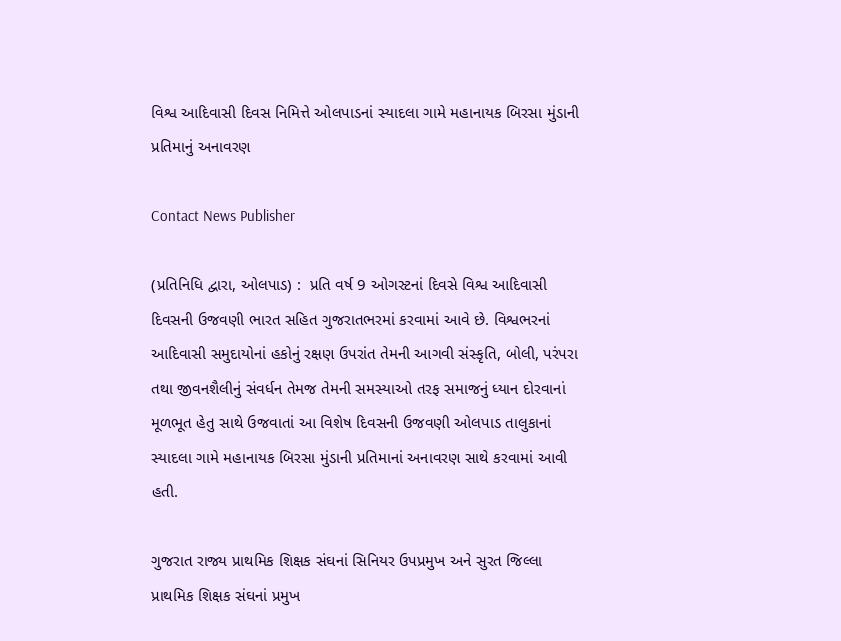વિશ્વ આદિવાસી દિવસ નિમિત્તે ઓલપાડનાં સ્યાદલા ગામે મહાનાયક બિરસા મુંડાની પ્રતિમાનું અનાવરણ

Contact News Publisher

(પ્રતિનિધિ દ્વારા, ઓલપાડ) :  પ્રતિ વર્ષ 9 ઓગસ્ટનાં દિવસે વિશ્વ આદિવાસી દિવસની ઉજવણી ભારત સહિત ગુજરાતભરમાં કરવામાં આવે છે. વિશ્વભરનાં આદિવાસી સમુદાયોનાં હકોનું રક્ષણ ઉપરાંત તેમની આગવી સંસ્કૃતિ, બોલી, પરંપરા તથા જીવનશૈલીનું સંવર્ધન તેમજ તેમની સમસ્યાઓ તરફ સમાજનું ધ્યાન દોરવાનાં મૂળભૂત હેતુ સાથે ઉજવાતાં આ વિશેષ દિવસની ઉજવણી ઓલપાડ તાલુકાનાં સ્યાદલા ગામે મહાનાયક બિરસા મુંડાની પ્રતિમાનાં અનાવરણ સાથે કરવામાં આવી હતી.

ગુજરાત રાજ્ય પ્રાથમિક શિક્ષક સંઘનાં સિનિયર ઉપપ્રમુખ અને સુરત જિલ્લા પ્રાથમિક શિક્ષક સંઘનાં પ્રમુખ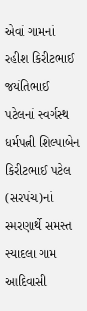એવાં ગામનાં રહીશ કિરીટભાઈ જયંતિભાઈ પટેલનાં સ્વર્ગસ્થ ધર્મપત્ની શિલ્પાબેન કિરીટભાઈ પટેલ (સરપંચ)નાં સ્મરણાર્થે સમસ્ત સ્યાદલા ગામ આદિવાસી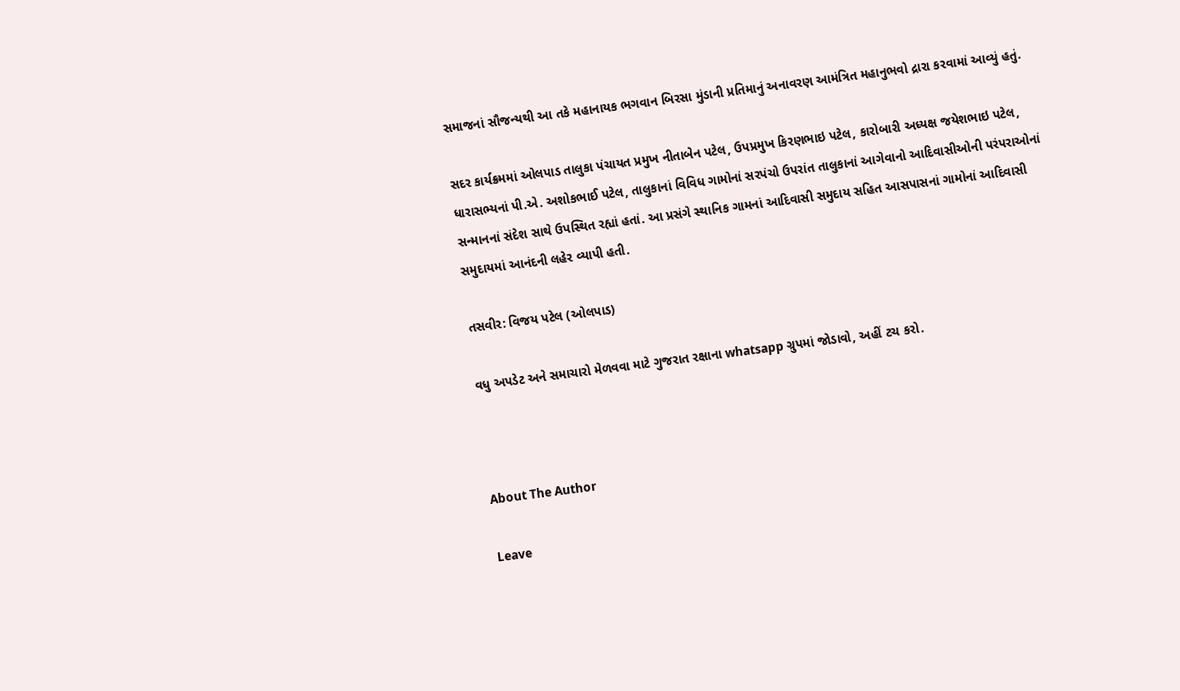સમાજનાં સૌજન્યથી આ તકે મહાનાયક ભગવાન બિરસા મુંડાની પ્રતિમાનું અનાવરણ આમંત્રિત મહાનુભવો દ્રારા કરવામાં આવ્યું હતું.

સદર કાર્યક્રમમાં ઓલપાડ તાલુકા પંચાયત પ્રમુખ નીતાબેન પટેલ, ઉપપ્રમુખ કિરણભાઇ પટેલ, કારોબારી અધ્યક્ષ જયેશભાઇ પટેલ, ધારાસભ્યનાં પી.એ. અશોકભાઈ પટેલ, તાલુકાનાં વિવિધ ગામોનાં સરપંચો ઉપરાંત તાલુકાનાં આગેવાનો આદિવાસીઓની પરંપરાઓનાં સન્માનનાં સંદેશ સાથે ઉપસ્થિત રહ્યાં હતાં. આ પ્રસંગે સ્થાનિક ગામનાં આદિવાસી સમુદાય સહિત આસપાસનાં ગામોનાં આદિવાસી સમુદાયમાં આનંદની લહેર વ્યાપી હતી.

તસવીર: વિજય પટેલ (ઓલપાડ)

વધુ અપડેટ અને સમાચારો મેળવવા માટે ગુજરાત રક્ષાના whatsapp ગ્રુપમાં જોડાવો, અહીં ટચ કરો.



About The Author

Leave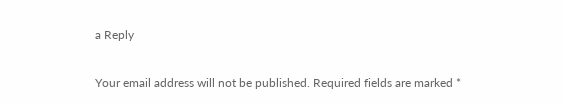a Reply

Your email address will not be published. Required fields are marked *